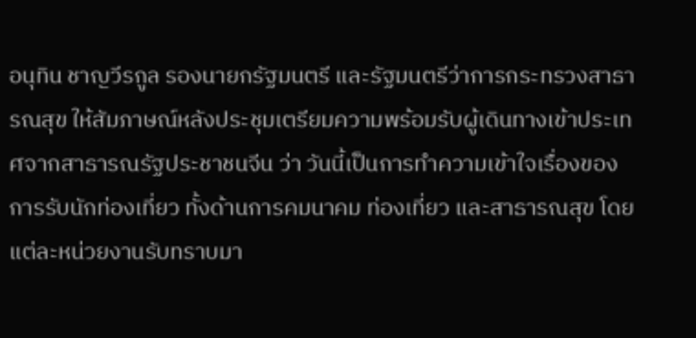อนุทิน ชาญวีรกูล รองนายกรัฐมนตรี และรัฐมนตรีว่าการกระทรวงสาธารณสุข ให้สัมภาษณ์หลังประชุมเตรียมความพร้อมรับผู้เดินทางเข้าประเทศจากสาธารณรัฐประชาชนจีน ว่า วันนี้เป็นการทำความเข้าใจเรื่องของการรับนักท่องเที่ยว ทั้งด้านการคมนาคม ท่องเที่ยว และสาธารณสุข โดยแต่ละหน่วยงานรับทราบมา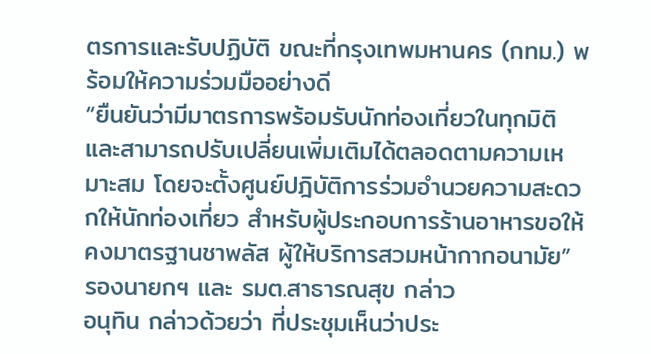ตรการและรับปฏิบัติ ขณะที่กรุงเทพมหานคร (กทม.) พร้อมให้ความร่วมมืออย่างดี
“ยืนยันว่ามีมาตรการพร้อมรับนักท่องเที่ยวในทุกมิติ และสามารถปรับเปลี่ยนเพิ่มเติมได้ตลอดตามความเหมาะสม โดยจะตั้งศูนย์ปฎิบัติการร่วมอำนวยความสะดวกให้นักท่องเที่ยว สำหรับผู้ประกอบการร้านอาหารขอให้คงมาตรฐานชาพลัส ผู้ให้บริการสวมหน้ากากอนามัย” รองนายกฯ และ รมต.สาธารณสุข กล่าว
อนุทิน กล่าวด้วยว่า ที่ประชุมเห็นว่าประ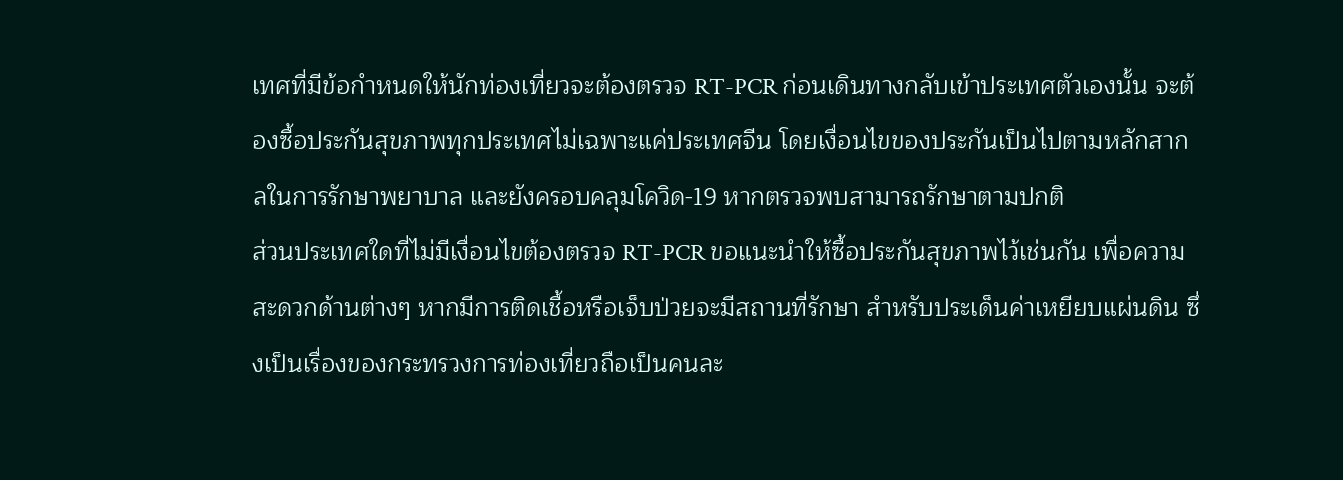เทศที่มีข้อกำหนดให้นักท่องเที่ยวจะต้องตรวจ RT-PCR ก่อนเดินทางกลับเข้าประเทศตัวเองนั้น จะต้องซื้อประกันสุขภาพทุกประเทศไม่เฉพาะแค่ประเทศจีน โดยเงื่อนไขของประกันเป็นไปตามหลักสากลในการรักษาพยาบาล และยังครอบคลุมโควิด-19 หากตรวจพบสามารถรักษาตามปกติ
ส่วนประเทศใดที่ไม่มีเงื่อนไขต้องตรวจ RT-PCR ขอแนะนำให้ซื้อประกันสุขภาพไว้เช่นกัน เพื่อความสะดวกด้านต่างๆ หากมีการติดเชื้อหรือเจ็บป่วยจะมีสถานที่รักษา สำหรับประเด็นค่าเหยียบแผ่นดิน ซึ่งเป็นเรื่องของกระทรวงการท่องเที่ยวถือเป็นคนละ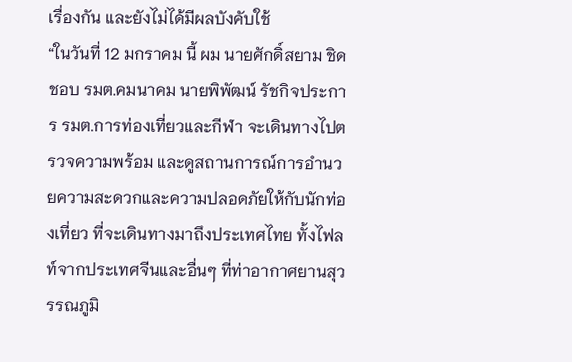เรื่องกัน และยังไม่ได้มีผลบังคับใช้
“ในวันที่ 12 มกราคม นี้ ผม นายศักดิ์สยาม ชิดชอบ รมต.คมนาคม นายพิพัฒน์ รัชกิจประการ รมต.การท่องเที่ยวและกีฬา จะเดินทางไปตรวจความพร้อม และดูสถานการณ์การอำนวยความสะดวกและความปลอดภัยให้กับนักท่องเที่ยว ที่จะเดินทางมาถึงประเทศไทย ทั้งไฟลท์จากประเทศจีนและอื่นๆ ที่ท่าอากาศยานสุวรรณภูมิ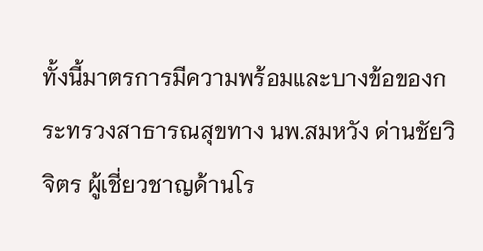ทั้งนี้มาตรการมีความพร้อมและบางข้อของกระทรวงสาธารณสุขทาง นพ.สมหวัง ด่านชัยวิจิตร ผู้เชี่ยวชาญด้านโร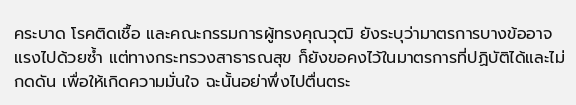คระบาด โรคติดเชื้อ และคณะกรรมการผู้ทรงคุณวุฒิ ยังระบุว่ามาตรการบางข้ออาจแรงไปด้วยซ้ำ แต่ทางกระทรวงสาธารณสุข ก็ยังขอคงไว้ในมาตรการที่ปฏิบัติได้และไม่กดดัน เพื่อให้เกิดความมั่นใจ ฉะนั้นอย่าพึ่งไปตื่นตระ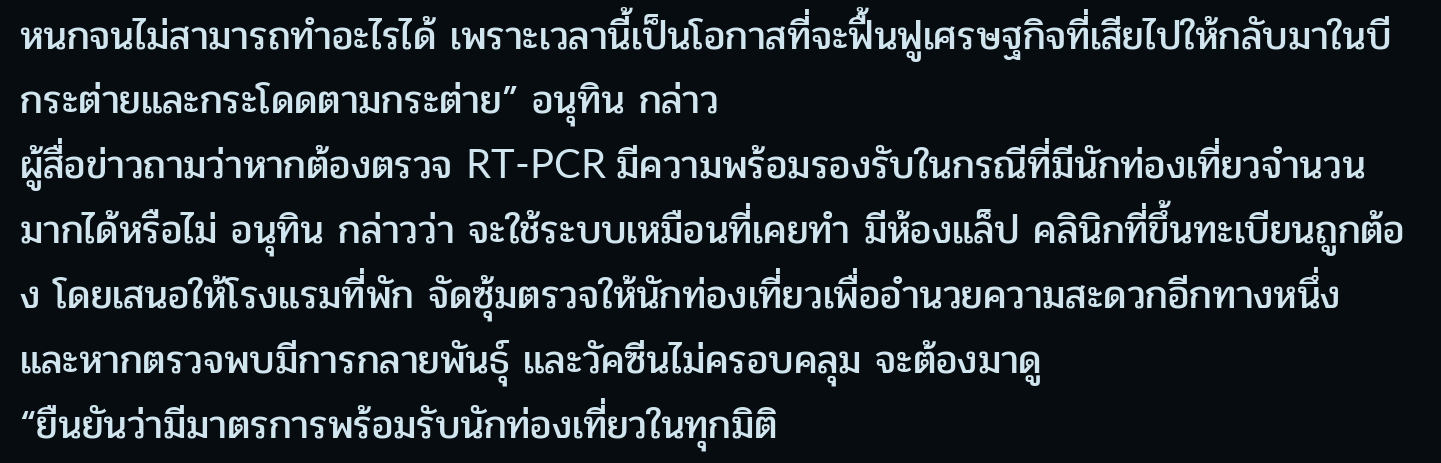หนกจนไม่สามารถทำอะไรได้ เพราะเวลานี้เป็นโอกาสที่จะฟื้นฟูเศรษฐกิจที่เสียไปให้กลับมาในบีกระต่ายและกระโดดตามกระต่าย” อนุทิน กล่าว
ผู้สื่อข่าวถามว่าหากต้องตรวจ RT-PCR มีความพร้อมรองรับในกรณีที่มีนักท่องเที่ยวจำนวนมากได้หรือไม่ อนุทิน กล่าวว่า จะใช้ระบบเหมือนที่เคยทำ มีห้องแล็ป คลินิกที่ขึ้นทะเบียนถูกต้อง โดยเสนอให้โรงแรมที่พัก จัดซุ้มตรวจให้นักท่องเที่ยวเพื่ออำนวยความสะดวกอีกทางหนึ่ง และหากตรวจพบมีการกลายพันธุ์ และวัคซีนไม่ครอบคลุม จะต้องมาดู
“ยืนยันว่ามีมาตรการพร้อมรับนักท่องเที่ยวในทุกมิติ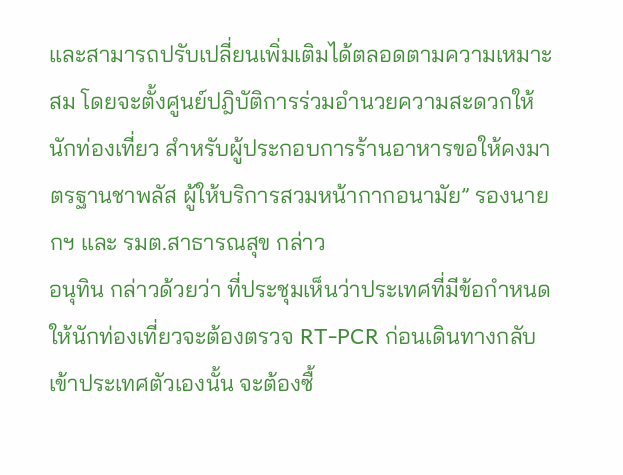และสามารถปรับเปลี่ยนเพิ่มเติมได้ตลอดตามความเหมาะสม โดยจะตั้งศูนย์ปฎิบัติการร่วมอำนวยความสะดวกให้นักท่องเที่ยว สำหรับผู้ประกอบการร้านอาหารขอให้คงมาตรฐานชาพลัส ผู้ให้บริการสวมหน้ากากอนามัย” รองนายกฯ และ รมต.สาธารณสุข กล่าว
อนุทิน กล่าวด้วยว่า ที่ประชุมเห็นว่าประเทศที่มีข้อกำหนดให้นักท่องเที่ยวจะต้องตรวจ RT-PCR ก่อนเดินทางกลับเข้าประเทศตัวเองนั้น จะต้องซื้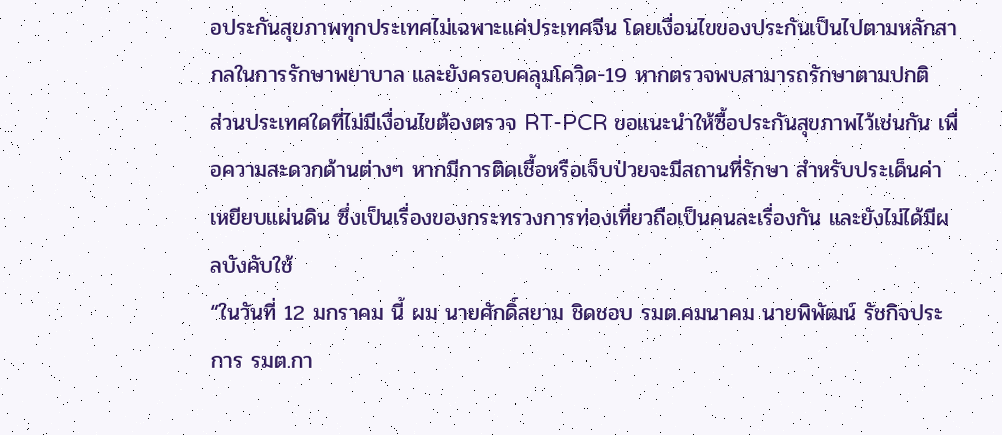อประกันสุขภาพทุกประเทศไม่เฉพาะแค่ประเทศจีน โดยเงื่อนไขของประกันเป็นไปตามหลักสากลในการรักษาพยาบาล และยังครอบคลุมโควิด-19 หากตรวจพบสามารถรักษาตามปกติ
ส่วนประเทศใดที่ไม่มีเงื่อนไขต้องตรวจ RT-PCR ขอแนะนำให้ซื้อประกันสุขภาพไว้เช่นกัน เพื่อความสะดวกด้านต่างๆ หากมีการติดเชื้อหรือเจ็บป่วยจะมีสถานที่รักษา สำหรับประเด็นค่าเหยียบแผ่นดิน ซึ่งเป็นเรื่องของกระทรวงการท่องเที่ยวถือเป็นคนละเรื่องกัน และยังไม่ได้มีผลบังคับใช้
“ในวันที่ 12 มกราคม นี้ ผม นายศักดิ์สยาม ชิดชอบ รมต.คมนาคม นายพิพัฒน์ รัชกิจประการ รมต.กา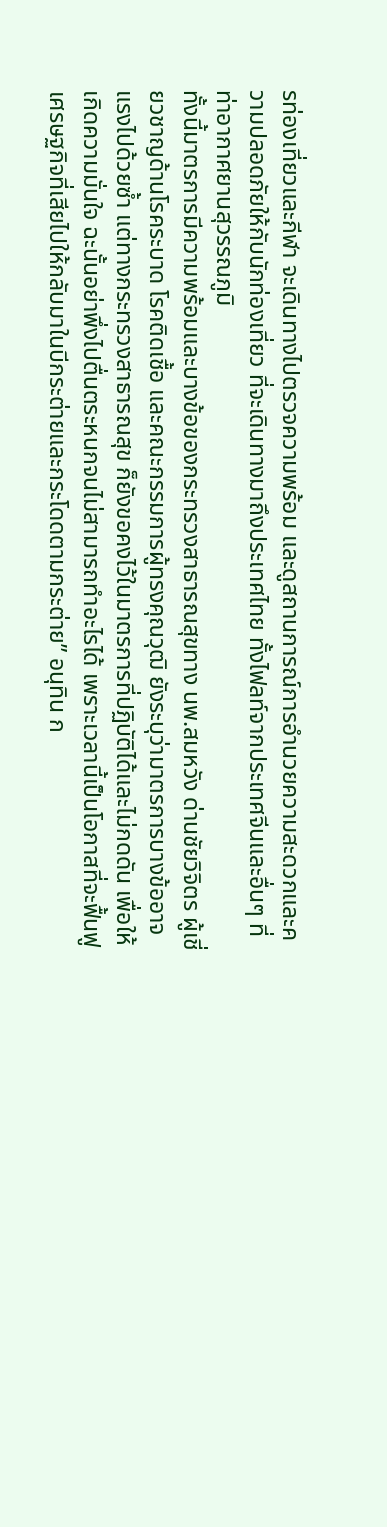รท่องเที่ยวและกีฬา จะเดินทางไปตรวจความพร้อม และดูสถานการณ์การอำนวยความสะดวกและความปลอดภัยให้กับนักท่องเที่ยว ที่จะเดินทางมาถึงประเทศไทย ทั้งไฟลท์จากประเทศจีนและอื่นๆ ที่ท่าอากาศยานสุวรรณภูมิ
ทั้งนี้มาตรการมีความพร้อมและบางข้อของกระทรวงสาธารณสุขทาง นพ.สมหวัง ด่านชัยวิจิตร ผู้เชี่ยวชาญด้านโรคระบาด โรคติดเชื้อ และคณะกรรมการผู้ทรงคุณวุฒิ ยังระบุว่ามาตรการบางข้ออาจแรงไปด้วยซ้ำ แต่ทางกระทรวงสาธารณสุข ก็ยังขอคงไว้ในมาตรการที่ปฏิบัติได้และไม่กดดัน เพื่อให้เกิดความมั่นใจ ฉะนั้นอย่าพึ่งไปตื่นตระหนกจนไม่สามารถทำอะไรได้ เพราะเวลานี้เป็นโอกาสที่จะฟื้นฟูเศรษฐกิจที่เสียไปให้กลับมาในบีกระต่ายและกระโดดตามกระต่าย” อนุทิน ก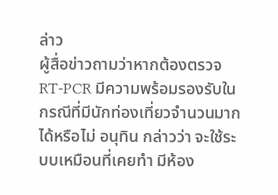ล่าว
ผู้สื่อข่าวถามว่าหากต้องตรวจ RT-PCR มีความพร้อมรองรับในกรณีที่มีนักท่องเที่ยวจำนวนมากได้หรือไม่ อนุทิน กล่าวว่า จะใช้ระบบเหมือนที่เคยทำ มีห้อง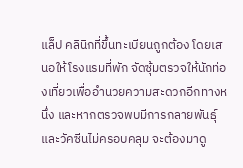แล็ป คลินิกที่ขึ้นทะเบียนถูกต้อง โดยเสนอให้โรงแรมที่พัก จัดซุ้มตรวจให้นักท่องเที่ยวเพื่ออำนวยความสะดวกอีกทางหนึ่ง และหากตรวจพบมีการกลายพันธุ์ และวัคซีนไม่ครอบคลุม จะต้องมาดู